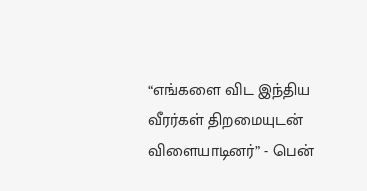“எங்களை விட இந்திய வீரர்கள் திறமையுடன் விளையாடினர்” - பென்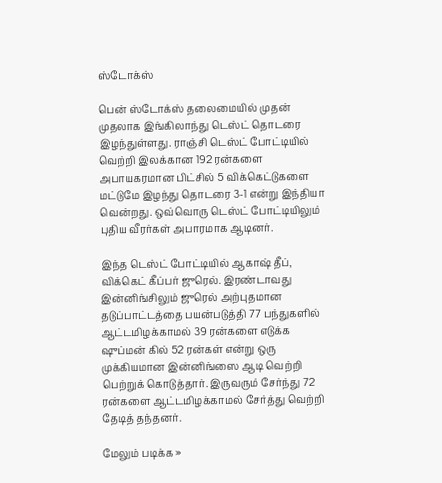ஸ்டோக்ஸ்

பென் ஸ்டோக்ஸ் தலைமையில் முதன் முதலாக இங்கிலாந்து டெஸ்ட் தொடரை இழந்துள்ளது. ராஞ்சி டெஸ்ட் போட்டியில் வெற்றி இலக்கான 192 ரன்களை அபாயகரமான பிட்சில் 5 விக்கெட்டுகளை மட்டுமே இழந்து தொடரை 3-1 என்று இந்தியா வென்றது. ஒவ்வொரு டெஸ்ட் போட்டியிலும் புதிய வீரர்கள் அபாரமாக ஆடினர்.

இந்த டெஸ்ட் போட்டியில் ஆகாஷ் தீப், விக்கெட் கீப்பர் ஜுரெல். இரண்டாவது இன்னிங்சிலும் ஜுரெல் அற்புதமான தடுப்பாட்டத்தை பயன்படுத்தி 77 பந்துகளில் ஆட்டமிழக்காமல் 39 ரன்களை எடுக்க ஷுப்மன் கில் 52 ரன்கள் என்று ஒரு முக்கியமான இன்னிங்ஸை ஆடி வெற்றி பெற்றுக் கொடுத்தார். இருவரும் சேர்ந்து 72 ரன்களை ஆட்டமிழக்காமல் சேர்த்து வெற்றி தேடித் தந்தனர்.

மேலும் படிக்க »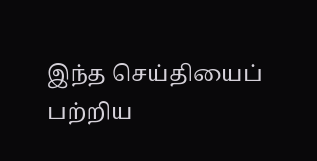இந்த செய்தியைப் பற்றிய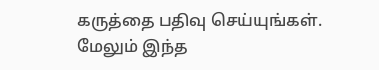கருத்தை பதிவு செய்யுங்கள். மேலும் இந்த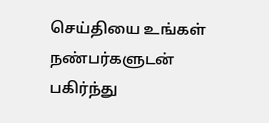செய்தியை உங்கள் நண்பர்களுடன் பகிர்ந்து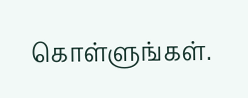கொள்ளுங்கள்.